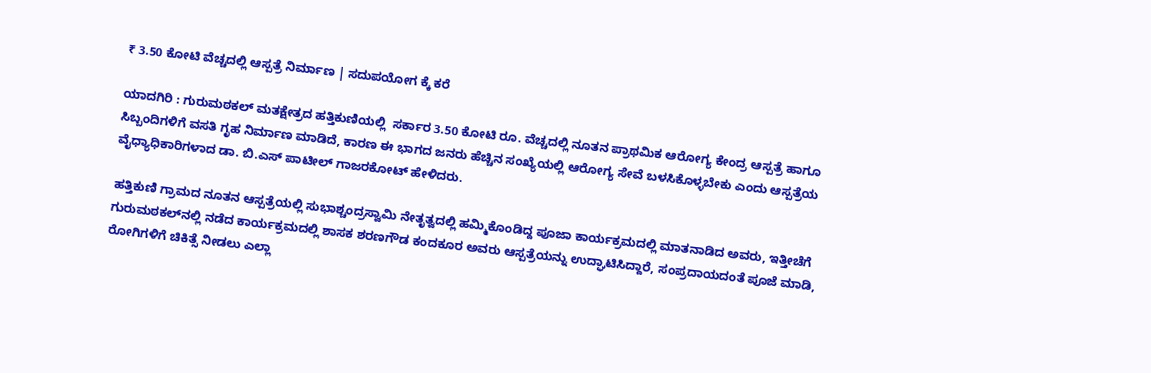₹ 3.50 ಕೋಟಿ ವೆಚ್ಚದಲ್ಲಿ ಆಸ್ಪತ್ರೆ ನಿರ್ಮಾಣ | ಸದುಪಯೋಗ ಕ್ಕೆ ಕರೆ

ಯಾದಗಿರಿ : ಗುರುಮಠಕಲ್ ಮತಕ್ಷೇತ್ರದ ಹತ್ತಿಕುಣಿಯಲ್ಲಿ  ಸರ್ಕಾರ 3.50 ಕೋಟಿ ರೂ. ವೆಚ್ಚದಲ್ಲಿ ನೂತನ ಪ್ರಾಥಮಿಕ ಆರೋಗ್ಯ ಕೇಂದ್ರ ಆಸ್ಪತ್ರೆ ಹಾಗೂ ಸಿಬ್ಬಂದಿಗಳಿಗೆ ವಸತಿ ಗೃಹ ನಿರ್ಮಾಣ ಮಾಡಿದೆ, ಕಾರಣ ಈ ಭಾಗದ ಜನರು ಹೆಚ್ಚಿನ ಸಂಖ್ಯೆಯಲ್ಲಿ ಆರೋಗ್ಯ ಸೇವೆ ಬಳಸಿಕೊಳ್ಳಬೇಕು ಎಂದು ಆಸ್ಪತ್ರೆಯ ವೈಧ್ಯಾಧಿಕಾರಿಗಳಾದ ಡಾ. ಬಿ.ಎಸ್ ಪಾಟೀಲ್ ಗಾಜರಕೋಟ್ ಹೇಳಿದರು.

ಹತ್ತಿಕುಣಿ ಗ್ರಾಮದ ನೂತನ ಆಸ್ಪತ್ರೆಯಲ್ಲಿ ಸುಭಾಶ್ಚಂದ್ರಸ್ವಾಮಿ ನೇತೃತ್ವದಲ್ಲಿ ಹಮ್ಮಿಕೊಂಡಿದ್ದ ಪೂಜಾ ಕಾರ್ಯಕ್ರಮದಲ್ಲಿ ಮಾತನಾಡಿದ ಅವರು, ಇತ್ತೀಚೆಗೆ ಗುರುಮಠಕಲ್‌ನಲ್ಲಿ ನಡೆದ ಕಾರ್ಯಕ್ರಮದಲ್ಲಿ ಶಾಸಕ ಶರಣಗೌಡ ಕಂದಕೂರ ಅವರು ಆಸ್ಪತ್ರೆಯನ್ನು ಉದ್ಘಾಟಿಸಿದ್ದಾರೆ, ಸಂಪ್ರದಾಯದಂತೆ ಪೂಜೆ ಮಾಡಿ, ರೋಗಿಗಳಿಗೆ ಚಿಕಿತ್ಸೆ ನೀಡಲು ಎಲ್ಲಾ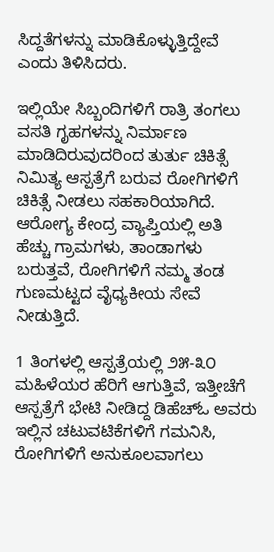ಸಿದ್ದತೆಗಳನ್ನು ಮಾಡಿಕೊಳ್ಳುತ್ತಿದ್ದೇವೆ ಎಂದು ತಿಳಿಸಿದರು.

ಇಲ್ಲಿಯೇ ಸಿಬ್ಬಂದಿಗಳಿಗೆ ರಾತ್ರಿ ತಂಗಲು ವಸತಿ ಗೃಹಗಳನ್ನು ನಿರ್ಮಾಣ ಮಾಡಿದಿರುವುದರಿಂದ ತುರ್ತು ಚಿಕಿತ್ಸೆ ನಿಮಿತ್ಯ ಆಸ್ಪತ್ರೆಗೆ ಬರುವ ರೋಗಿಗಳಿಗೆ ಚಿಕಿತ್ಸೆ ನೀಡಲು ಸಹಕಾರಿಯಾಗಿದೆ. ಆರೋಗ್ಯ ಕೇಂದ್ರ ವ್ಯಾಪ್ತಿಯಲ್ಲಿ ಅತಿ ಹೆಚ್ಚು ಗ್ರಾಮಗಳು, ತಾಂಡಾಗಳು ಬರುತ್ತವೆ, ರೋಗಿಗಳಿಗೆ ನಮ್ಮ ತಂಡ ಗುಣಮಟ್ಟದ ವೈಧ್ಯಕೀಯ ಸೇವೆ ನೀಡುತ್ತಿದೆ.

1 ತಿಂಗಳಲ್ಲಿ ಆಸ್ಪತ್ರೆಯಲ್ಲಿ ೨೫-೩೦ ಮಹಿಳೆಯರ ಹೆರಿಗೆ ಆಗುತ್ತಿವೆ, ಇತ್ತೀಚೆಗೆ ಆಸ್ಪತ್ರೆಗೆ ಭೇಟಿ ನೀಡಿದ್ದ ಡಿಹೆಚ್‌ಓ ಅವರು ಇಲ್ಲಿನ ಚಟುವಟಿಕೆಗಳಿಗೆ ಗಮನಿಸಿ, ರೋಗಿಗಳಿಗೆ ಅನುಕೂಲವಾಗಲು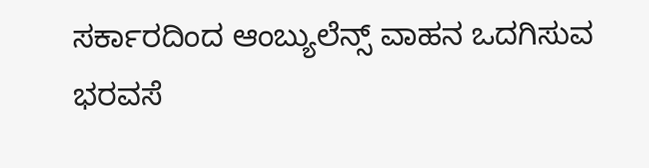ಸರ್ಕಾರದಿಂದ ಆಂಬ್ಯುಲೆನ್ಸ್ ವಾಹನ ಒದಗಿಸುವ ಭರವಸೆ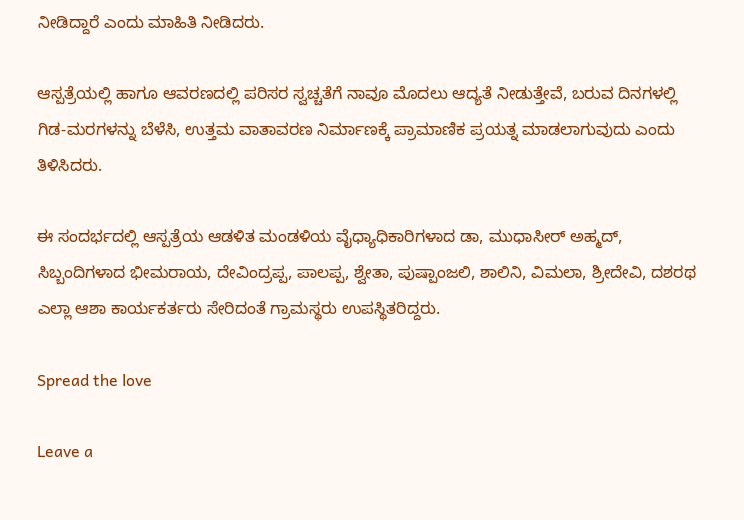ನೀಡಿದ್ದಾರೆ ಎಂದು ಮಾಹಿತಿ ನೀಡಿದರು.

ಆಸ್ಪತ್ರೆಯಲ್ಲಿ ಹಾಗೂ ಆವರಣದಲ್ಲಿ ಪರಿಸರ ಸ್ವಚ್ಚತೆಗೆ ನಾವೂ ಮೊದಲು ಆದ್ಯತೆ ನೀಡುತ್ತೇವೆ, ಬರುವ ದಿನಗಳಲ್ಲಿ ಗಿಡ-ಮರಗಳನ್ನು ಬೆಳೆಸಿ, ಉತ್ತಮ ವಾತಾವರಣ ನಿರ್ಮಾಣಕ್ಕೆ ಪ್ರಾಮಾಣಿಕ ಪ್ರಯತ್ನ ಮಾಡಲಾಗುವುದು ಎಂದು ತಿಳಿಸಿದರು.

ಈ ಸಂದರ್ಭದಲ್ಲಿ ಆಸ್ಪತ್ರೆಯ ಆಡಳಿತ ಮಂಡಳಿಯ ವೈಧ್ಯಾಧಿಕಾರಿಗಳಾದ ಡಾ, ಮುಧಾಸೀರ್ ಅಹ್ಮದ್, ಸಿಬ್ಬಂದಿಗಳಾದ ಭೀಮರಾಯ, ದೇವಿಂದ್ರಪ್ಪ, ಪಾಲಪ್ಪ, ಶ್ವೇತಾ, ಪುಷ್ಪಾಂಜಲಿ, ಶಾಲಿನಿ, ವಿಮಲಾ, ಶ್ರೀದೇವಿ, ದಶರಥ ಎಲ್ಲಾ ಆಶಾ ಕಾರ್ಯಕರ್ತರು ಸೇರಿದಂತೆ ಗ್ರಾಮಸ್ಥರು ಉಪಸ್ಥಿತರಿದ್ದರು.

Spread the love

Leave a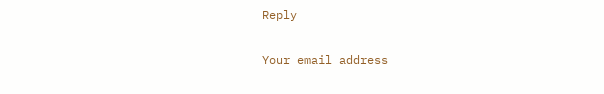Reply

Your email address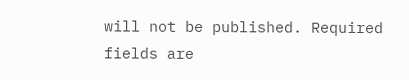will not be published. Required fields are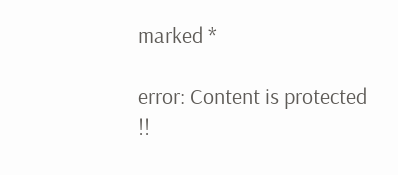marked *

error: Content is protected !!